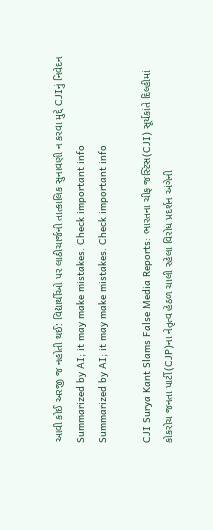આવી કોઈ અરજી જ નહોતી થઈ: વિદ્યાર્થીઓ પર લાઠીચાર્જની તાત્કાલિક સુનાવણી ન કરવા મુદ્દે CJIનું નિવેદન
Summarized by AI; it may make mistakes. Check important info
Summarized by AI; it may make mistakes. Check important info

CJI Surya Kant Slams False Media Reports: ભારતના ચીફ જસ્ટિસ(CJI) સૂર્યકાંતે દિલ્હીમાં કોકરોચ જનતા પાર્ટી(CJP)ના નેતૃત્વ હેઠળ ચાલી રહેલા વિરોધ પ્રદર્શન અંગેની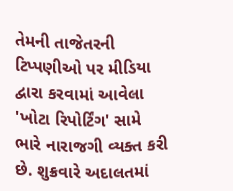તેમની તાજેતરની ટિપ્પણીઓ પર મીડિયા દ્વારા કરવામાં આવેલા 'ખોટા રિપોર્ટિંગ' સામે ભારે નારાજગી વ્યક્ત કરી છે. શુક્રવારે અદાલતમાં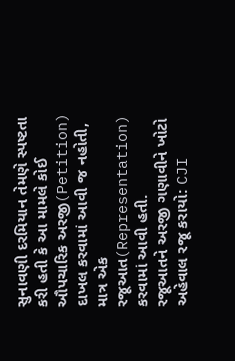સુનાવણી દરમિયાન તેમણે સ્પષ્ટતા કરી હતી કે આ મામલે કોઈ ઔપચારિક અરજી(Petition) દાખલ કરવામાં આવી જ નહોતી, માત્ર એક રજૂઆત(Representation) કરવામાં આવી હતી.
રજૂઆતને અરજી ગણાવીને ખોટો અહેવાલ રજૂ કરાયો: CJI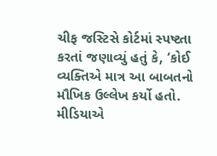ચીફ જસ્ટિસે કોર્ટમાં સ્પષ્ટતા કરતાં જણાવ્યું હતું કે, ‘કોઈ વ્યક્તિએ માત્ર આ બાબતનો મૌખિક ઉલ્લેખ કર્યો હતો. મીડિયાએ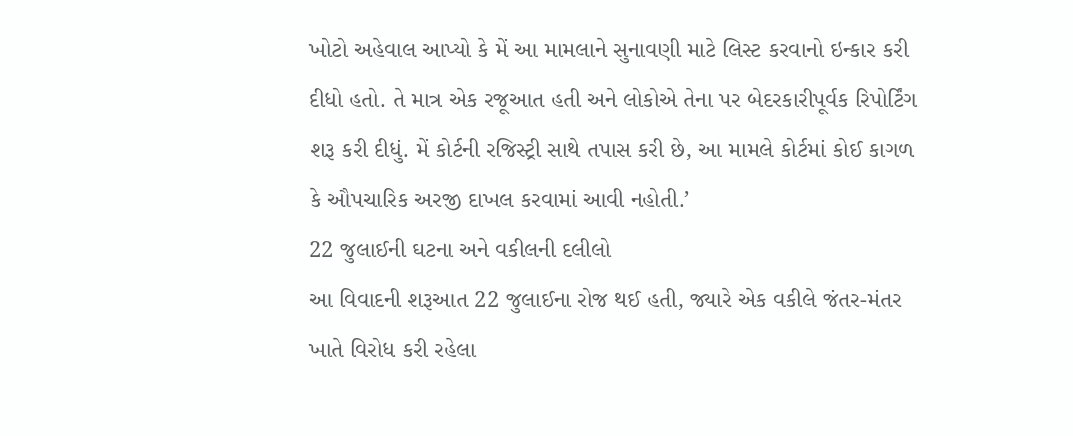ખોટો અહેવાલ આપ્યો કે મેં આ મામલાને સુનાવણી માટે લિસ્ટ કરવાનો ઇન્કાર કરી દીધો હતો. તે માત્ર એક રજૂઆત હતી અને લોકોએ તેના પર બેદરકારીપૂર્વક રિપોર્ટિંગ શરૂ કરી દીધું. મેં કોર્ટની રજિસ્ટ્રી સાથે તપાસ કરી છે, આ મામલે કોર્ટમાં કોઈ કાગળ કે ઔપચારિક અરજી દાખલ કરવામાં આવી નહોતી.’
22 જુલાઈની ઘટના અને વકીલની દલીલો
આ વિવાદની શરૂઆત 22 જુલાઈના રોજ થઈ હતી, જ્યારે એક વકીલે જંતર-મંતર ખાતે વિરોધ કરી રહેલા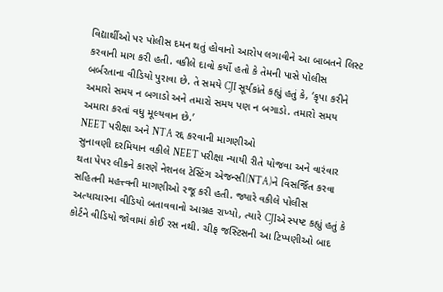વિદ્યાર્થીઓ પર પોલીસ દમન થતું હોવાનો આરોપ લગાવીને આ બાબતને લિસ્ટ કરવાની માગ કરી હતી. વકીલે દાવો કર્યો હતો કે તેમની પાસે પોલીસ બર્બરતાના વીડિયો પુરાવા છે. તે સમયે CJI સૂર્યકાંતે કહ્યું હતું કે, ‘કૃપા કરીને અમારો સમય ન બગાડો અને તમારો સમય પણ ન બગાડો. તમારો સમય અમારા કરતાં વધુ મૂલ્યવાન છે.’
NEET પરીક્ષા અને NTA રદ્દ કરવાની માગણીઓ
સુનાવણી દરમિયાન વકીલે NEET પરીક્ષા ન્યાયી રીતે યોજવા અને વારંવાર થતા પેપર લીકને કારણે નેશનલ ટેસ્ટિંગ એજન્સી(NTA)ને વિસર્જિત કરવા સહિતની મહત્ત્વની માગણીઓ રજૂ કરી હતી. જ્યારે વકીલે પોલીસ અત્યાચારના વીડિયો બતાવવાનો આગ્રહ રાખ્યો, ત્યારે CJIએ સ્પષ્ટ કહ્યું હતું કે કોર્ટને વીડિયો જોવામાં કોઈ રસ નથી. ચીફ જસ્ટિસની આ ટિપ્પણીઓ બાદ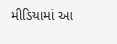મીડિયામાં આ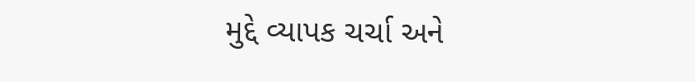મુદ્દે વ્યાપક ચર્ચા અને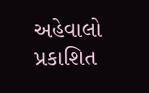અહેવાલો પ્રકાશિત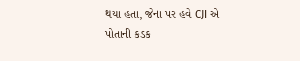થયા હતા, જેના પર હવે CJI એ પોતાની કડક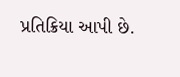પ્રતિક્રિયા આપી છે.